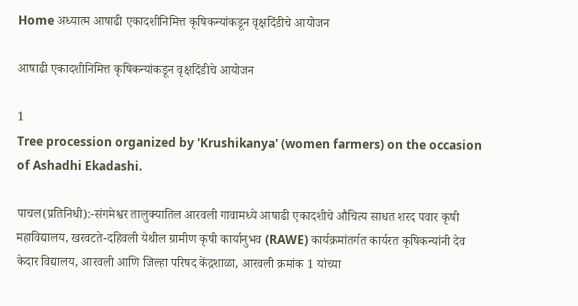Home अध्यात्म आषाढी एकादशीनिमित्त कृषिकन्यांकडून वृक्षदिंडीचे आयोजन

आषाढी एकादशीनिमित्त कृषिकन्यांकडून वृक्षदिंडीचे आयोजन

1
Tree procession organized by 'Krushikanya' (women farmers) on the occasion of Ashadhi Ekadashi.

पाचल(प्रतिनिधी):-संगमेश्वर तालुक्यातिल आरवली गावामध्ये आषाढी एकादशीचे औचित्य साधत शरद पवार कृषी महाविद्यालय, खरवटते-दहिवली येथील ग्रामीण कृषी कार्यानुभव (RAWE) कार्यक्रमांतर्गत कार्यरत कृषिकन्यांनी देव केदार विद्यालय, आरवली आणि जिल्हा परिषद केंद्रशाळा, आरवली क्रमांक 1 यांच्या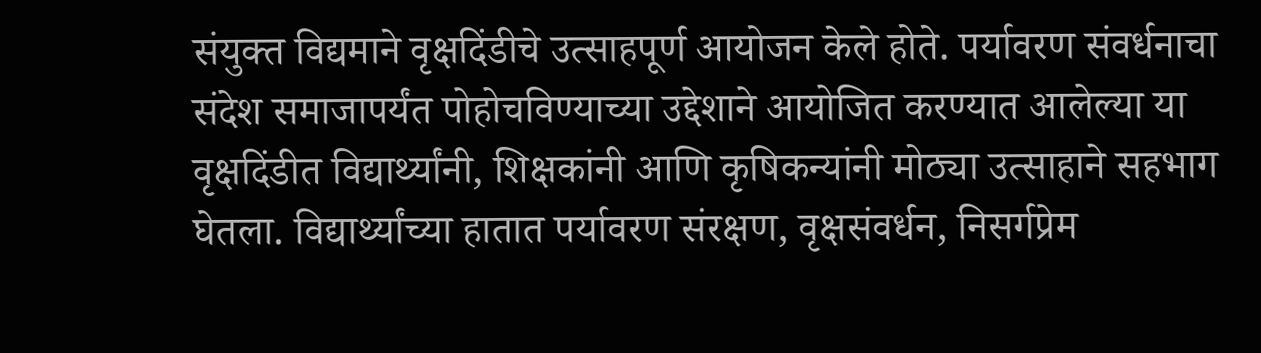संयुक्त विद्यमाने वृक्षदिंडीचे उत्साहपूर्ण आयोजन केले होते. पर्यावरण संवर्धनाचा संदेश समाजापर्यंत पोहोचविण्याच्या उद्देशाने आयोजित करण्यात आलेल्या या वृक्षदिंडीत विद्यार्थ्यांनी, शिक्षकांनी आणि कृषिकन्यांनी मोठ्या उत्साहाने सहभाग घेतला. विद्यार्थ्यांच्या हातात पर्यावरण संरक्षण, वृक्षसंवर्धन, निसर्गप्रेम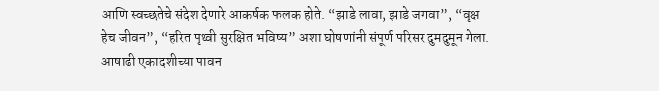आणि स्वच्छतेचे संदेश देणारे आकर्षक फलक होते. “झाडे लावा, झाडे जगवा”, “वृक्ष हेच जीवन”, “हरित पृथ्वी सुरक्षित भविष्य” अशा घोषणांनी संपूर्ण परिसर दुमदुमून गेला. आषाढी एकादशीच्या पावन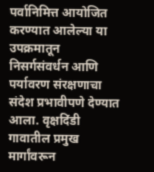पर्वानिमित्त आयोजित करण्यात आलेल्या या उपक्रमातून निसर्गसंवर्धन आणि पर्यावरण संरक्षणाचा संदेश प्रभावीपणे देण्यात आला. वृक्षदिंडी गावातील प्रमुख मार्गांवरून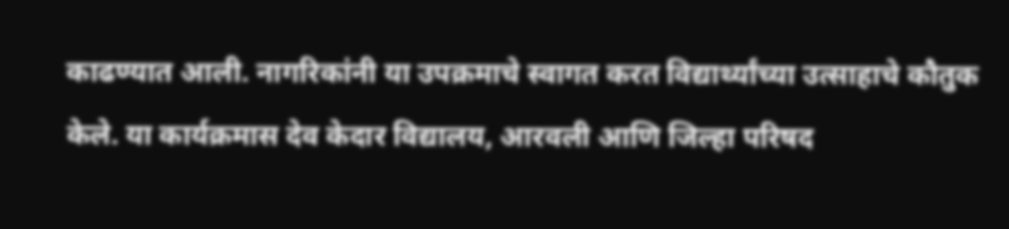काढण्यात आली. नागरिकांनी या उपक्रमाचे स्वागत करत विद्यार्थ्यांच्या उत्साहाचे कौतुक केले. या कार्यक्रमास देव केदार विद्यालय, आरवली आणि जिल्हा परिषद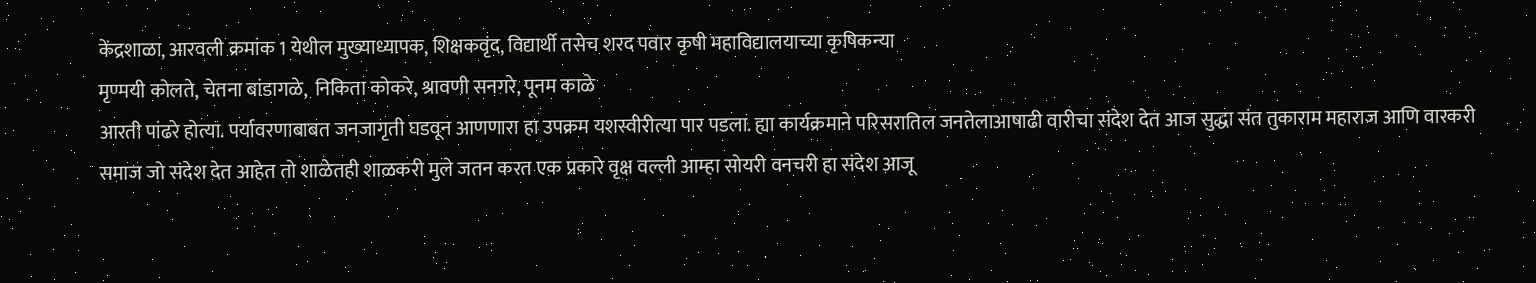केंद्रशाळा, आरवली क्रमांक 1 येथील मुख्याध्यापक, शिक्षकवृंद, विद्यार्थी तसेच शरद पवार कृषी महाविद्यालयाच्या कृषिकन्या
मृण्मयी कोलते, चेतना बांडागळे,  निकिता कोकरे, श्रावणी सनगरे, पूनम काळे
आरती पांढरे होत्या. पर्यावरणाबाबत जनजागृती घडवून आणणारा हा उपक्रम यशस्वीरीत्या पार पडला. ह्या कार्यक्रमाने परिसरातिल जनतेलाआषाढी वारीचा संदेश देत आज सुद्धा संत तुकाराम महाराज आणि वारकरी समाज जो संदेश देत आहेत तो शाळेतही शाळकरी मुले जतन करत एक प्रकारे वृक्ष वल्ली आम्हा सोयरी वनचरी हा संदेश आजू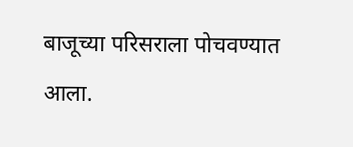बाजूच्या परिसराला पोचवण्यात आला.